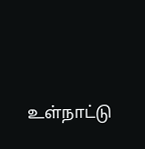உள்நாட்டு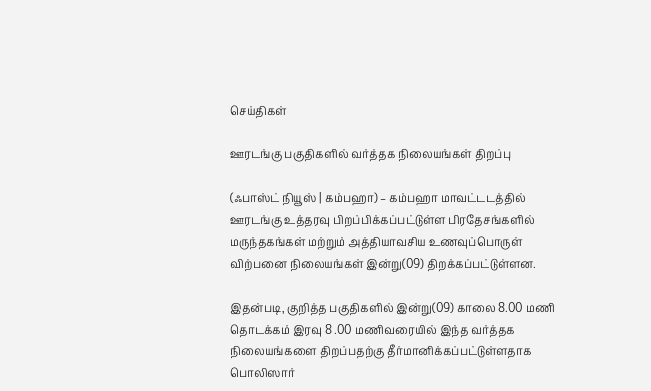செய்திகள்

ஊரடங்கு பகுதிகளில் வர்த்தக நிலையங்கள் திறப்பு

(ஃபாஸ்ட் நியூஸ் | கம்பஹா) – கம்பஹா மாவட்டடத்தில் ஊரடங்கு உத்தரவு பிறப்பிக்கப்பட்டுள்ள பிரதேசங்களில் மருந்தகங்கள் மற்றும் அத்தியாவசிய உணவுப்பொருள் விற்பனை நிலையங்கள் இன்று(09) திறக்கப்பட்டுள்ளன.

இதன்படி, குறித்த பகுதிகளில் இன்று(09) காலை 8.00 மணி தொடக்கம் இரவு 8 .00 மணிவரையில் இந்த வர்த்தக நிலையங்களை திறப்பதற்கு தீர்மானிக்கப்பட்டுள்ளதாக பொலிஸார்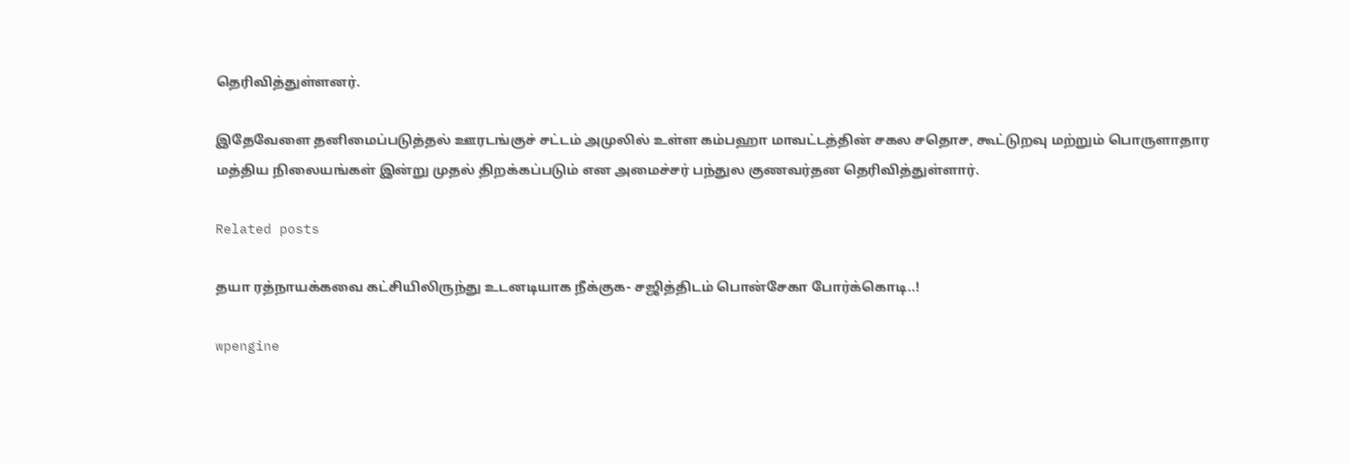தெரிவித்துள்ளனர்.

இதேவேளை தனிமைப்படுத்தல் ஊரடங்குச் சட்டம் அமுலில் உள்ள கம்பஹா மாவட்டத்தின் சகல சதொச, கூட்டுறவு மற்றும் பொருளாதார மத்திய நிலையங்கள் இன்று முதல் திறக்கப்படும் என அமைச்சர் பந்துல குணவர்தன தெரிவித்துள்ளார்.

Related posts

தயா ரத்நாயக்கவை கட்சியிலிருந்து உடனடியாக நீக்குக- சஜித்திடம் பொன்சேகா போர்க்கொடி..!

wpengine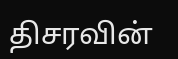திசரவின்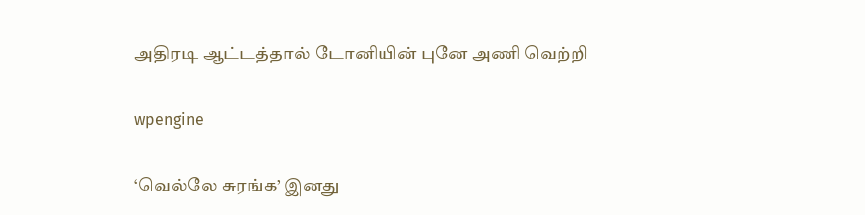அதிரடி ஆட்டத்தால் டோனியின் புனே அணி வெற்றி

wpengine

‘வெல்லே சுரங்க’ இனது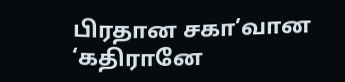பிரதான சகா’வான ‘கதிரானே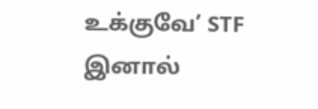உக்குவே’ STF இனால்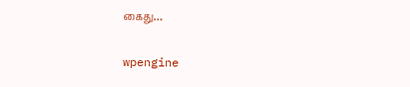கைது…

wpengine